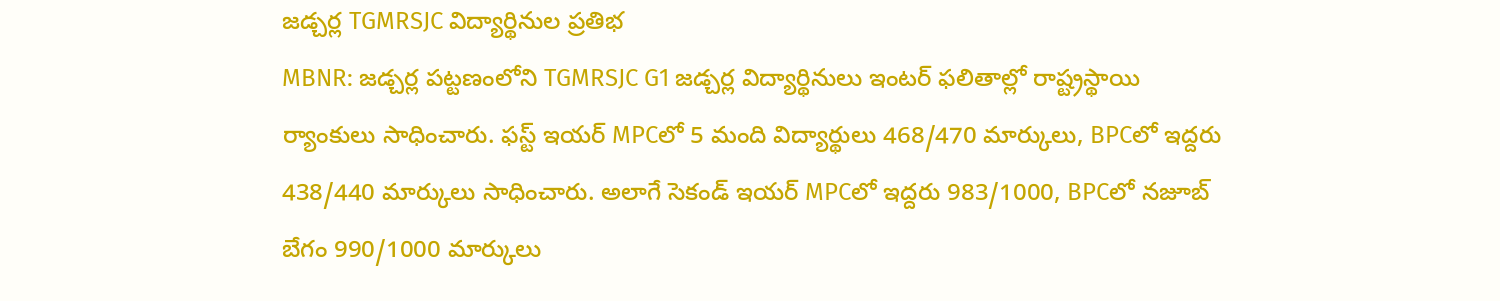జడ్చర్ల TGMRSJC విద్యార్థినుల ప్రతిభ
MBNR: జడ్చర్ల పట్టణంలోని TGMRSJC G1 జడ్చర్ల విద్యార్థినులు ఇంటర్ ఫలితాల్లో రాష్ట్రస్థాయి ర్యాంకులు సాధించారు. ఫస్ట్ ఇయర్ MPCలో 5 మంది విద్యార్థులు 468/470 మార్కులు, BPCలో ఇద్దరు 438/440 మార్కులు సాధించారు. అలాగే సెకండ్ ఇయర్ MPCలో ఇద్దరు 983/1000, BPCలో నజూబ్ బేగం 990/1000 మార్కులు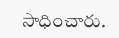సాధించారు.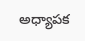అధ్యాపక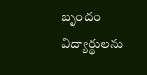బృందం విద్యార్థులను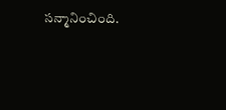సన్మానించింది.